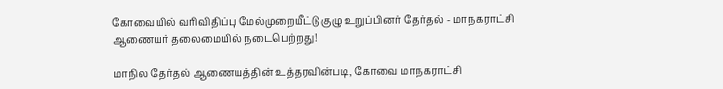கோவையில் வரிவிதிப்பு மேல்முறையீட்டு குழு உறுப்பினர் தேர்தல் - மாநகராட்சி ஆணையர் தலைமையில் நடைபெற்றது!

மாநில தேர்தல்‌ ஆணையத்தின்‌ உத்தரவின்படி, கோவை‌ மாநகராட்சி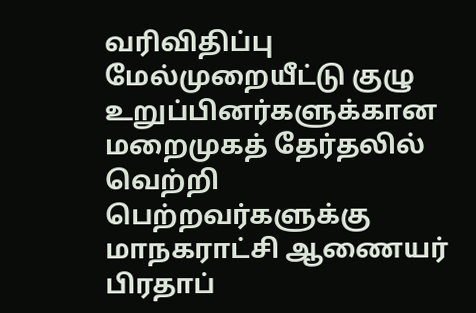வரிவிதிப்பு மேல்முறையீட்டு குழு உறுப்பினர்களுக்கான மறைமுகத்‌ தேர்தலில் வெற்றி பெற்றவர்களுக்கு‌ மாநகராட்சி ஆணையர்‌ பிரதாப்‌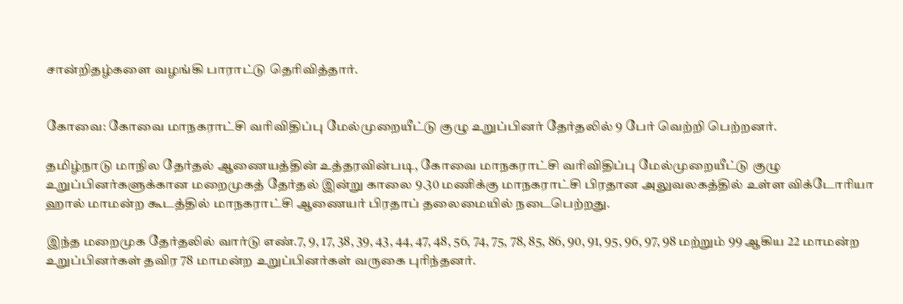சான்றிதழ்களை வழங்கி பாராட்டு தெரிவித்தார்.


கோவை: கோவை மாநகராட்சி வரிவிதிப்பு மேல்முறையீட்டு குழு உறுப்பினர் தேர்தலில் 9 பேர் வெற்றி பெற்றனர்.

தமிழ்நாடு மாநில தேர்தல்‌ ஆணையத்தின்‌ உத்தரவின்படி, கோவை‌ மாநகராட்சி வரிவிதிப்பு மேல்முறையீட்டு குழு உறுப்பினர்களுக்கான மறைமுகத்‌ தேர்தல்‌ இன்று காலை 9.30 மணிக்கு மாநகராட்சி பிரதான அலுவலகத்தில்‌ உள்ள விக்டோரியா ஹால்‌ மாமன்ற‌ கூடத்தில்‌ மாநகராட்சி ஆணையர்‌ பிரதாப்‌ தலைமையில்‌ நடைபெற்றது.

இந்த மறைமுக தேர்தலில்‌ வார்டு எண்‌.7, 9, 17, 38, 39, 43, 44, 47, 48, 56, 74, 75, 78, 85, 86, 90, 91, 95, 96, 97, 98 மற்றும்‌ 99 ஆகிய 22 மாமன்ற உறுப்பினர்கள்‌ தவிர 78 மாமன்ற உறுப்பினர்கள்‌ வருகை புரிந்தனர்‌.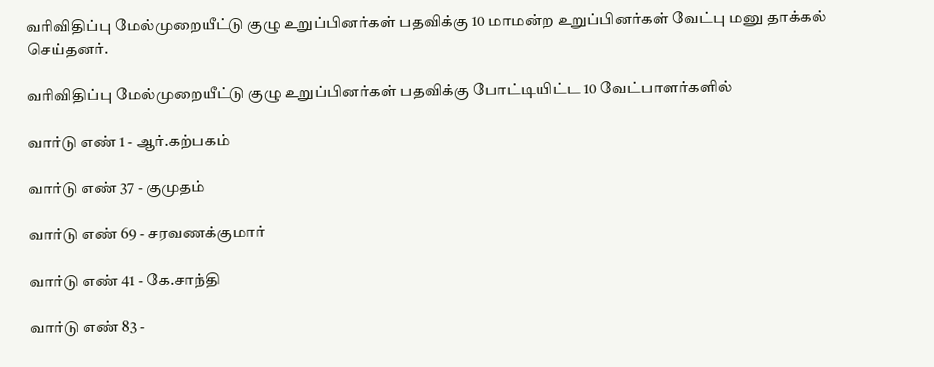வரிவிதிப்பு மேல்முறையீட்டு குழு உறுப்பினர்கள்‌ பதவிக்கு 10 மாமன்ற உறுப்பினர்கள்‌ வேட்பு மனு தாக்கல்‌ செய்தனர்‌.

வரிவிதிப்பு மேல்முறையீட்டு குழு உறுப்பினர்கள்‌ பதவிக்கு போட்டியிட்ட 10 வேட்பாளர்களில்‌

வார்டு எண் 1 - ஆர்.கற்பகம்

வார்டு எண் 37 - குமுதம்

வார்டு எண் 69 - சரவணக்குமார்

வார்டு எண் 41 - கே.சாந்தி

வார்டு எண் 83 -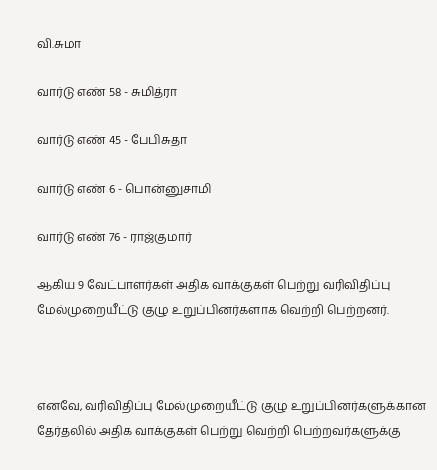வி.சுமா

வார்டு எண் 58 - சுமித்ரா

வார்டு எண் 45 - பேபிசுதா

வார்டு எண் 6 - பொன்னுசாமி

வார்டு எண் 76 - ராஜ்குமார்

ஆகிய 9 வேட்பாளர்கள்‌ அதிக வாக்குகள்‌ பெற்று வரிவிதிப்பு மேல்முறையீட்டு குழு உறுப்பினர்களாக வெற்றி பெற்றனர்‌.



எனவே, வரிவிதிப்பு மேல்முறையீட்டு குழு உறுப்பினர்களுக்கான தேர்தலில்‌ அதிக வாக்குகள்‌ பெற்று வெற்றி பெற்றவர்களுக்கு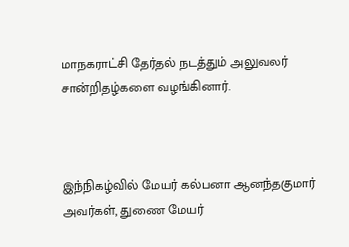மாநகராட்சி தேர்தல்‌ நடத்தும்‌ அலுவலர் சான்றிதழ்களை வழங்கினார்‌.



இந்நிகழ்வில் மேயர்‌ கல்பனா ஆனந்தகுமார்‌ அவர்கள்‌, துணை மேயர்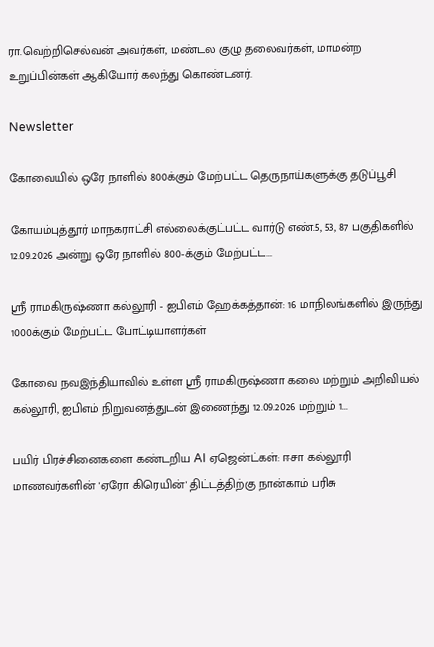ரா.வெற்றிசெல்வன்‌ அவர்கள்‌, மண்டல குழு தலைவர்கள்‌, மாமன்ற உறுப்பின்கள்‌ ஆகியோர்‌ கலந்து கொண்டனர்.

Newsletter

கோவையில் ஒரே நாளில் 800க்கும் மேற்பட்ட தெருநாய்களுக்கு தடுப்பூசி

கோயம்புத்தூர் மாநகராட்சி எல்லைக்குட்பட்ட வார்டு எண்.5, 53, 87 பகுதிகளில் 12.09.2026 அன்று ஒரே நாளில் 800-க்கும் மேற்பட்ட...

ஸ்ரீ ராமகிருஷ்ணா கல்லூரி - ஐபிஎம் ஹேக்கத்தான்: 16 மாநிலங்களில் இருந்து 1000க்கும் மேற்பட்ட போட்டியாளர்கள்

கோவை நவஇந்தியாவில் உள்ள ஸ்ரீ ராமகிருஷ்ணா கலை மற்றும் அறிவியல் கல்லூரி, ஐபிஎம் நிறுவனத்துடன் இணைந்து 12.09.2026 மற்றும் 1...

பயிர் பிரச்சினைகளை கண்டறிய AI ஏஜென்ட்கள்: ஈசா கல்லூரி மாணவர்களின் 'ஏரோ கிரெயின்' திட்டத்திற்கு நான்காம் பரிசு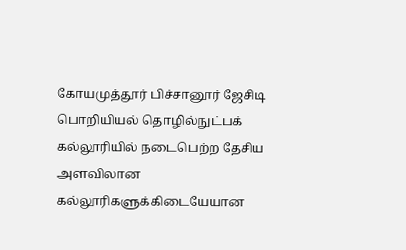கோயமுத்தூர் பிச்சானூர் ஜேசிடி பொறியியல் தொழில்நுட்பக் கல்லூரியில் நடைபெற்ற தேசிய அளவிலான கல்லூரிகளுக்கிடையேயான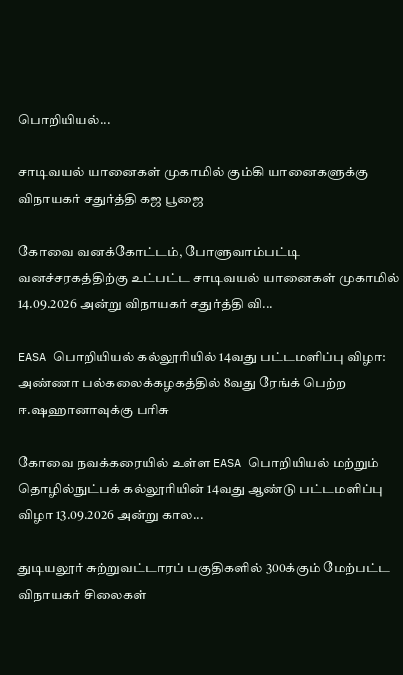பொறியியல்...

சாடிவயல் யானைகள் முகாமில் கும்கி யானைகளுக்கு விநாயகர் சதுர்த்தி கஜ பூஜை

கோவை வனக்கோட்டம், போளுவாம்பட்டி வனச்சரகத்திற்கு உட்பட்ட சாடிவயல் யானைகள் முகாமில் 14.09.2026 அன்று விநாயகர் சதுர்த்தி வி...

EASA பொறியியல் கல்லூரியில் 14வது பட்டமளிப்பு விழா: அண்ணா பல்கலைக்கழகத்தில் 8வது ரேங்க் பெற்ற ஈ.ஷஹானாவுக்கு பரிசு

கோவை நவக்கரையில் உள்ள EASA பொறியியல் மற்றும் தொழில்நுட்பக் கல்லூரியின் 14வது ஆண்டு பட்டமளிப்பு விழா 13.09.2026 அன்று கால...

துடியலூர் சுற்றுவட்டாரப் பகுதிகளில் 300க்கும் மேற்பட்ட விநாயகர் சிலைகள்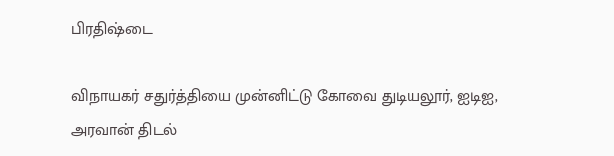பிரதிஷ்டை

விநாயகர் சதுர்த்தியை முன்னிட்டு கோவை துடியலூர், ஐடிஐ, அரவான் திடல்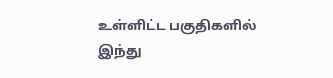உள்ளிட்ட பகுதிகளில் இந்து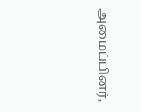அமைப்பினர்,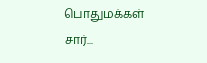பொதுமக்கள் சார்...